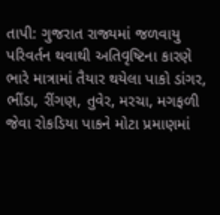તાપી: ગુજરાત રાજ્યમાં જળવાયુ પરિવર્તન થવાથી અતિવૃષ્ટિના કારણે ભારે માત્રામાં તૈયાર થયેલા પાકો ડાંગર, ભીંડા, રીંગણ, તુવેર, મરચા, મગફળી જેવા રોકડિયા પાકને મોટા પ્રમાણમાં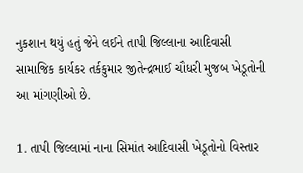નુકશાન થયું હતું જેને લઈને તાપી જિલ્લાના આદિવાસી સામાજિક કાર્યકર તર્કકુમાર જીતેન્દ્રભાઈ ચૌધરી મુજબ ખેડૂતોની આ માંગણીઓ છે.

1. તાપી જિલ્લામાં નાના સિમાંત આદિવાસી ખેડૂતોનો વિસ્તાર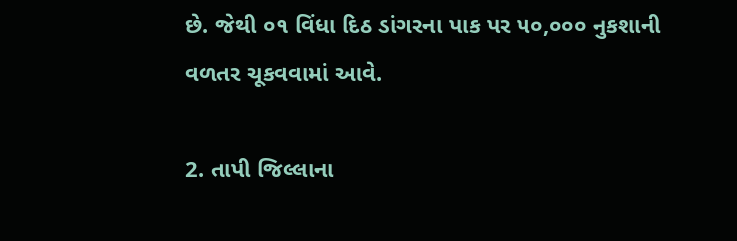છે. જેથી ૦૧ વિંધા દિઠ ડાંગરના પાક પર ૫૦,૦૦૦ નુકશાની વળતર ચૂકવવામાં આવે.

2. તાપી જિલ્લાના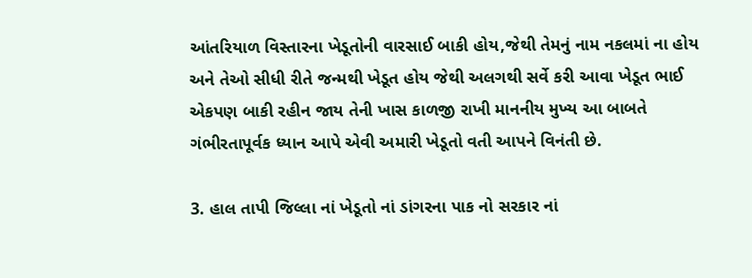આંતરિયાળ વિસ્તારના ખેડૂતોની વારસાઈ બાકી હોય,જેથી તેમનું નામ નકલમાં ના હોય અને તેઓ સીધી રીતે જન્મથી ખેડૂત હોય જેથી અલગથી સર્વે કરી આવા ખેડૂત ભાઈ એકપણ બાકી રહીન જાય તેની ખાસ કાળજી રાખી માનનીય મુખ્ય આ બાબતે ગંભીરતાપૂર્વક ધ્યાન આપે એવી અમારી ખેડૂતો વતી આપને વિનંતી છે.

3. હાલ તાપી જિલ્લા નાં ખેડૂતો નાં ડાંગરના પાક નો સરકાર નાં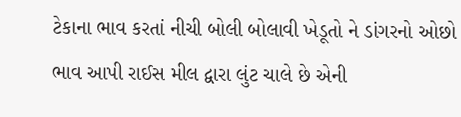ટેકાના ભાવ કરતાં નીચી બોલી બોલાવી ખેડૂતો ને ડાંગરનો ઓછો ભાવ આપી રાઈસ મીલ દ્વારા લુંટ ચાલે છે એની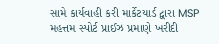સામે કાર્યવાહી કરી માર્કેટયાર્ડ દ્વારા MSP મહત્તમ સ્પોર્ટ પ્રાઈઝ પ્રમાણે ખરીદી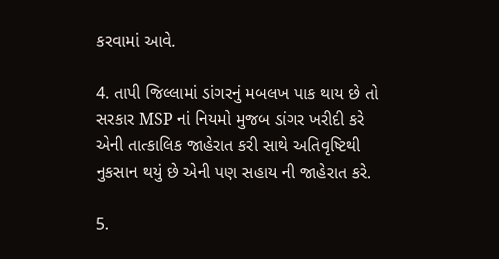કરવામાં આવે.

4. તાપી જિલ્લામાં ડાંગરનું મબલખ પાક થાય છે તો સરકાર MSP નાં નિયમો મુજબ ડાંગર ખરીદી કરે એની તાત્કાલિક જાહેરાત કરી સાથે અતિવૃષ્ટિથી નુકસાન થયું છે એની પણ સહાય ની જાહેરાત કરે.

5.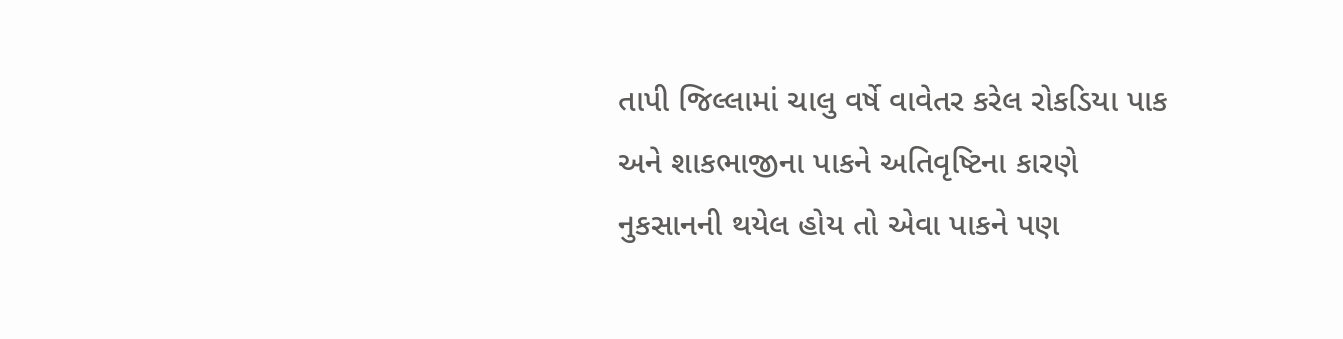તાપી જિલ્લામાં ચાલુ વર્ષે વાવેતર કરેલ રોકડિયા પાક અને શાકભાજીના પાકને અતિવૃષ્ટિના કારણે નુકસાનની થયેલ હોય તો એવા પાકને પણ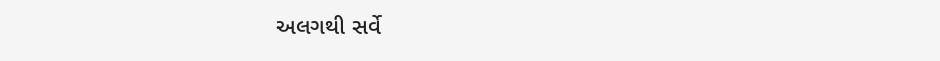અલગથી સર્વે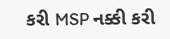કરી MSP નક્કી કરી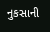નુકસાની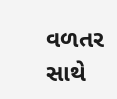વળતર સાથે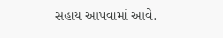સહાય આપવામાં આવે.